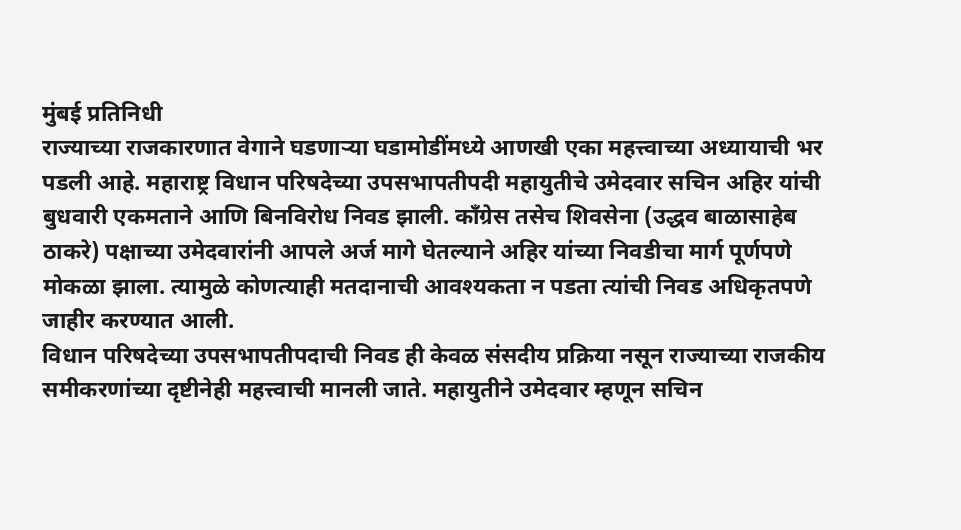मुंबई प्रतिनिधी
राज्याच्या राजकारणात वेगाने घडणाऱ्या घडामोडींमध्ये आणखी एका महत्त्वाच्या अध्यायाची भर पडली आहे. महाराष्ट्र विधान परिषदेच्या उपसभापतीपदी महायुतीचे उमेदवार सचिन अहिर यांची बुधवारी एकमताने आणि बिनविरोध निवड झाली. काँग्रेस तसेच शिवसेना (उद्धव बाळासाहेब ठाकरे) पक्षाच्या उमेदवारांनी आपले अर्ज मागे घेतल्याने अहिर यांच्या निवडीचा मार्ग पूर्णपणे मोकळा झाला. त्यामुळे कोणत्याही मतदानाची आवश्यकता न पडता त्यांची निवड अधिकृतपणे जाहीर करण्यात आली.
विधान परिषदेच्या उपसभापतीपदाची निवड ही केवळ संसदीय प्रक्रिया नसून राज्याच्या राजकीय समीकरणांच्या दृष्टीनेही महत्त्वाची मानली जाते. महायुतीने उमेदवार म्हणून सचिन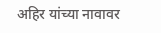अहिर यांच्या नावावर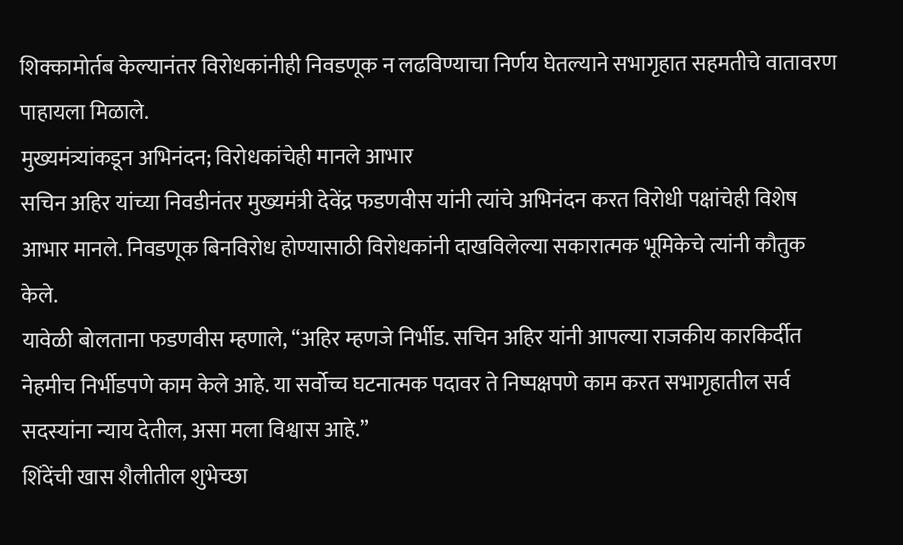शिक्कामोर्तब केल्यानंतर विरोधकांनीही निवडणूक न लढविण्याचा निर्णय घेतल्याने सभागृहात सहमतीचे वातावरण पाहायला मिळाले.
मुख्यमंत्र्यांकडून अभिनंदन; विरोधकांचेही मानले आभार
सचिन अहिर यांच्या निवडीनंतर मुख्यमंत्री देवेंद्र फडणवीस यांनी त्यांचे अभिनंदन करत विरोधी पक्षांचेही विशेष आभार मानले. निवडणूक बिनविरोध होण्यासाठी विरोधकांनी दाखविलेल्या सकारात्मक भूमिकेचे त्यांनी कौतुक केले.
यावेळी बोलताना फडणवीस म्हणाले, “अहिर म्हणजे निर्भीड. सचिन अहिर यांनी आपल्या राजकीय कारकिर्दीत नेहमीच निर्भीडपणे काम केले आहे. या सर्वोच्च घटनात्मक पदावर ते निष्पक्षपणे काम करत सभागृहातील सर्व सदस्यांना न्याय देतील, असा मला विश्वास आहे.”
शिंदेंची खास शैलीतील शुभेच्छा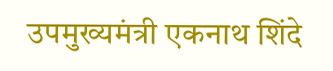उपमुख्यमंत्री एकनाथ शिंदे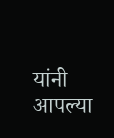यांनी आपल्या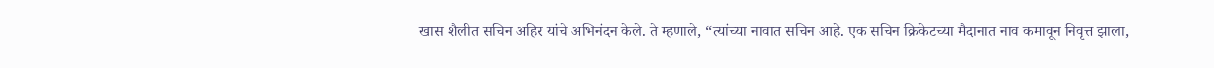खास शैलीत सचिन अहिर यांचे अभिनंदन केले. ते म्हणाले, “त्यांच्या नावात सचिन आहे. एक सचिन क्रिकेटच्या मैदानात नाव कमावून निवृत्त झाला,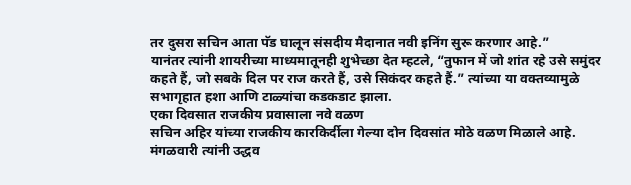तर दुसरा सचिन आता पॅड घालून संसदीय मैदानात नवी इनिंग सुरू करणार आहे.”
यानंतर त्यांनी शायरीच्या माध्यमातूनही शुभेच्छा देत म्हटले, “तुफान में जो शांत रहे उसे समुंदर कहते हैं, जो सबके दिल पर राज करते हैं, उसे सिकंदर कहते हैं.” त्यांच्या या वक्तव्यामुळे सभागृहात हशा आणि टाळ्यांचा कडकडाट झाला.
एका दिवसात राजकीय प्रवासाला नवे वळण
सचिन अहिर यांच्या राजकीय कारकिर्दीला गेल्या दोन दिवसांत मोठे वळण मिळाले आहे. मंगळवारी त्यांनी उद्धव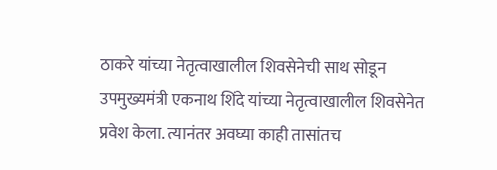ठाकरे यांच्या नेतृत्वाखालील शिवसेनेची साथ सोडून उपमुख्यमंत्री एकनाथ शिंदे यांच्या नेतृत्वाखालील शिवसेनेत प्रवेश केला. त्यानंतर अवघ्या काही तासांतच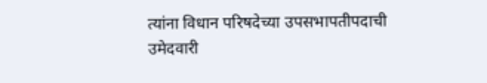त्यांना विधान परिषदेच्या उपसभापतीपदाची उमेदवारी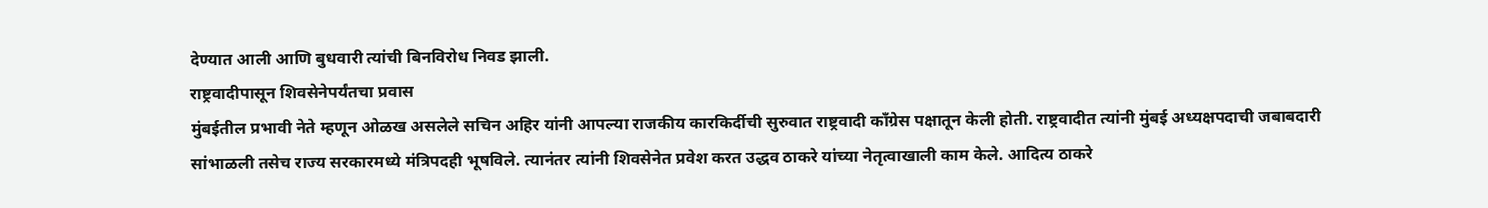देण्यात आली आणि बुधवारी त्यांची बिनविरोध निवड झाली.
राष्ट्रवादीपासून शिवसेनेपर्यंतचा प्रवास
मुंबईतील प्रभावी नेते म्हणून ओळख असलेले सचिन अहिर यांनी आपल्या राजकीय कारकिर्दीची सुरुवात राष्ट्रवादी काँग्रेस पक्षातून केली होती. राष्ट्रवादीत त्यांनी मुंबई अध्यक्षपदाची जबाबदारी सांभाळली तसेच राज्य सरकारमध्ये मंत्रिपदही भूषविले. त्यानंतर त्यांनी शिवसेनेत प्रवेश करत उद्धव ठाकरे यांच्या नेतृत्वाखाली काम केले. आदित्य ठाकरे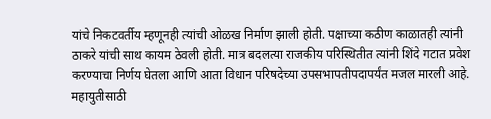यांचे निकटवर्तीय म्हणूनही त्यांची ओळख निर्माण झाली होती. पक्षाच्या कठीण काळातही त्यांनी ठाकरे यांची साथ कायम ठेवली होती. मात्र बदलत्या राजकीय परिस्थितीत त्यांनी शिंदे गटात प्रवेश करण्याचा निर्णय घेतला आणि आता विधान परिषदेच्या उपसभापतीपदापर्यंत मजल मारली आहे.
महायुतीसाठी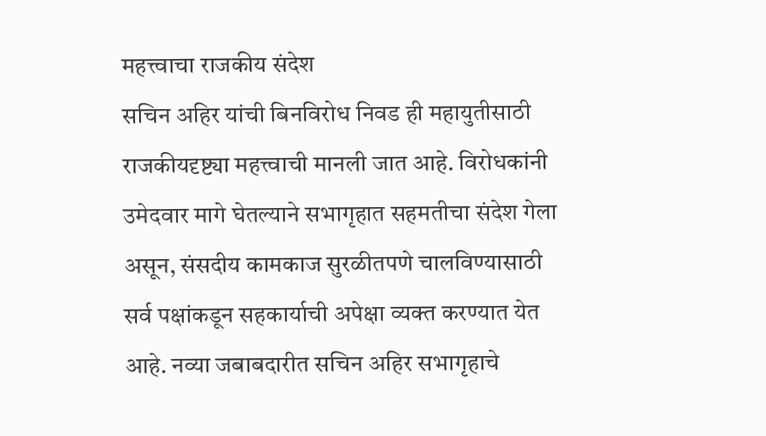महत्त्वाचा राजकीय संदेश
सचिन अहिर यांची बिनविरोध निवड ही महायुतीसाठी राजकीयदृष्ट्या महत्त्वाची मानली जात आहे. विरोधकांनी उमेदवार मागे घेतल्याने सभागृहात सहमतीचा संदेश गेला असून, संसदीय कामकाज सुरळीतपणे चालविण्यासाठी सर्व पक्षांकडून सहकार्याची अपेक्षा व्यक्त करण्यात येत आहे. नव्या जबाबदारीत सचिन अहिर सभागृहाचे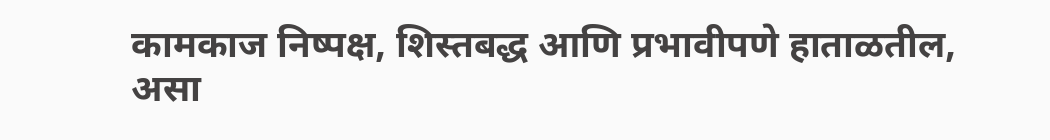कामकाज निष्पक्ष, शिस्तबद्ध आणि प्रभावीपणे हाताळतील, असा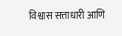विश्वास सत्ताधारी आणि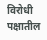विरोधी पक्षातील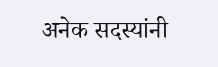अनेक सदस्यांनी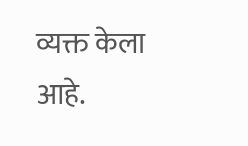व्यक्त केला आहे.